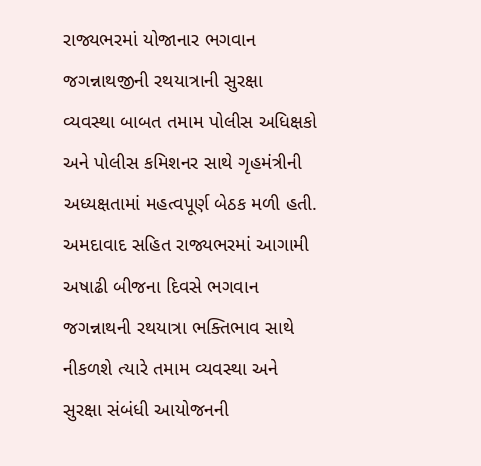રાજ્યભરમાં યોજાનાર ભગવાન જગન્નાથજીની રથયાત્રાની સુરક્ષા વ્યવસ્થા બાબત તમામ પોલીસ અધિક્ષકો અને પોલીસ કમિશનર સાથે ગૃહમંત્રીની અધ્યક્ષતામાં મહત્વપૂર્ણ બેઠક મળી હતી.
અમદાવાદ સહિત રાજ્યભરમાં આગામી અષાઢી બીજના દિવસે ભગવાન જગન્નાથની રથયાત્રા ભક્તિભાવ સાથે નીકળશે ત્યારે તમામ વ્યવસ્થા અને સુરક્ષા સંબંધી આયોજનની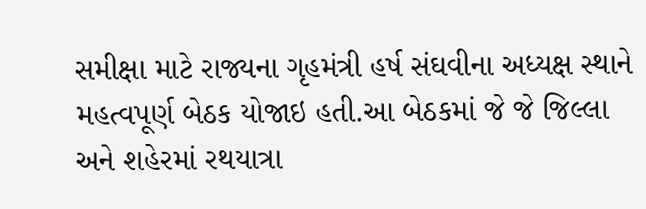સમીક્ષા માટે રાજ્યના ગૃહમંત્રી હર્ષ સંઘવીના અધ્યક્ષ સ્થાને મહત્વપૂર્ણ બેઠક યોજાઇ હતી.આ બેઠકમાં જે જે જિલ્લા અને શહેરમાં રથયાત્રા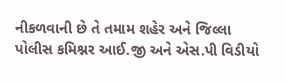નીકળવાની છે તે તમામ શહેર અને જિલ્લા પોલીસ કમિશ્નર આઈ.જી અને એસ.પી વિડીયો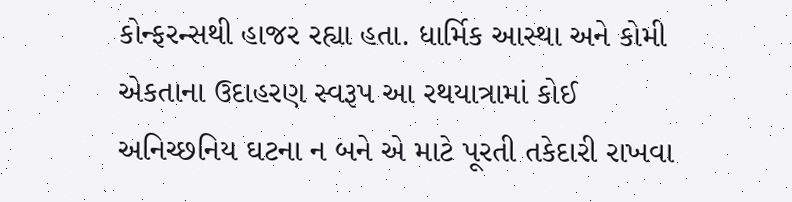કોન્ફરન્સથી હાજર રહ્યા હતા. ધાર્મિક આસ્થા અને કોમી એકતાના ઉદાહરણ સ્વરૂપ આ રથયાત્રામાં કોઈ અનિચ્છનિય ઘટના ન બને એ માટે પૂરતી તકેદારી રાખવા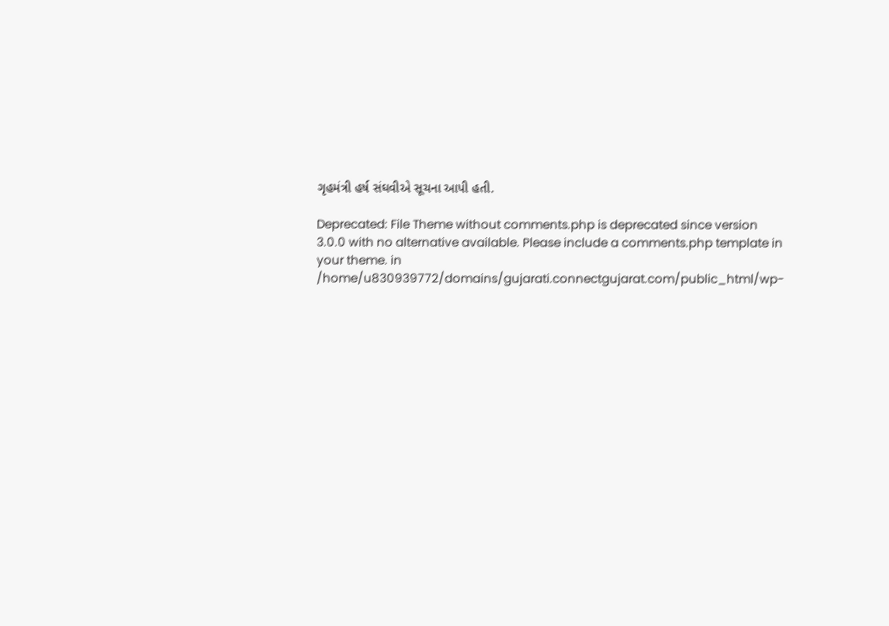ગૃહમંત્રી હર્ષ સંઘવીએ સૂચના આપી હતી.

Deprecated: File Theme without comments.php is deprecated since version 3.0.0 with no alternative available. Please include a comments.php template in your theme. in /home/u830939772/domains/gujarati.connectgujarat.com/public_html/wp-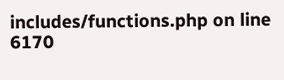includes/functions.php on line 6170